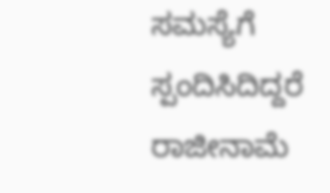ಸಮಸ್ಯೆಗೆ ಸ್ಪಂದಿಸಿದಿದ್ದರೆ ರಾಜೀನಾಮೆ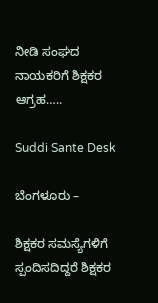ನೀಡಿ ಸಂಘದ ನಾಯಕರಿಗೆ ಶಿಕ್ಷಕರ ಆಗ್ರಹ…..

Suddi Sante Desk

ಬೆಂಗಳೂರು –

ಶಿಕ್ಷಕರ ಸಮಸ್ಯೆಗಳಿಗೆ ಸ್ಪಂದಿಸದಿದ್ದರೆ ಶಿಕ್ಷಕರ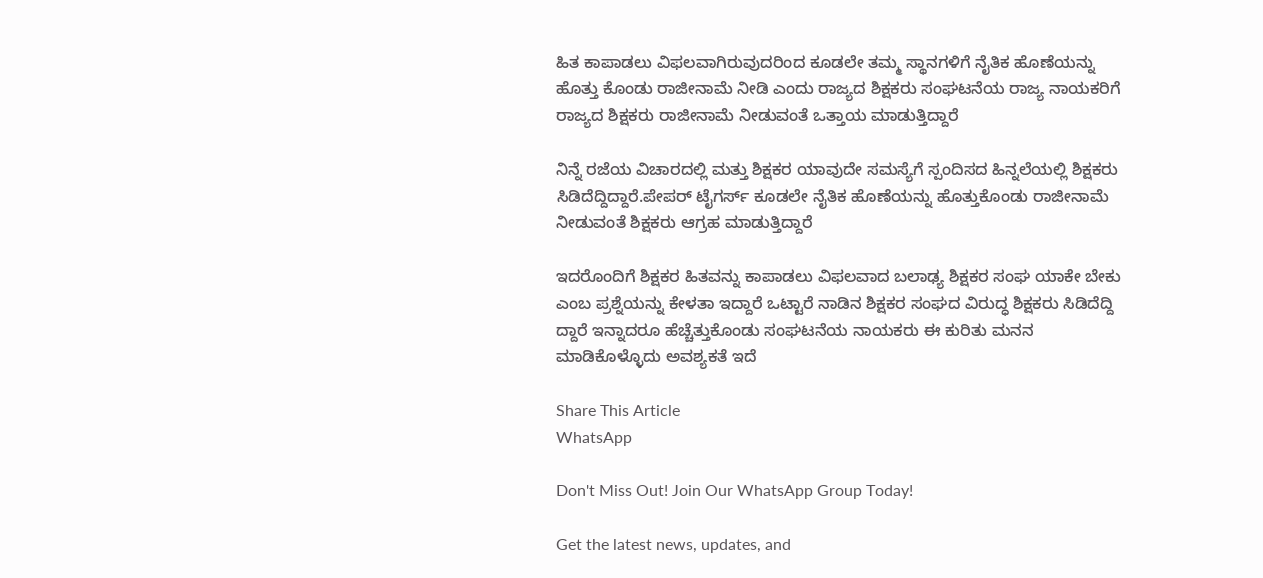ಹಿತ ಕಾಪಾಡಲು ವಿಫಲವಾಗಿರುವುದರಿಂದ ಕೂಡಲೇ ತಮ್ಮ ಸ್ಥಾನಗಳಿಗೆ ನೈತಿಕ ಹೊಣೆಯನ್ನು ಹೊತ್ತು ಕೊಂಡು ರಾಜೀನಾಮೆ ನೀಡಿ ಎಂದು ರಾಜ್ಯದ ಶಿಕ್ಷಕರು ಸಂಘಟನೆಯ ರಾಜ್ಯ ನಾಯಕರಿಗೆ ರಾಜ್ಯದ ಶಿಕ್ಷಕರು ರಾಜೀನಾಮೆ ನೀಡುವಂತೆ ಒತ್ತಾಯ ಮಾಡುತ್ತಿದ್ದಾರೆ

ನಿನ್ನೆ ರಜೆಯ ವಿಚಾರದಲ್ಲಿ ಮತ್ತು ಶಿಕ್ಷಕರ ಯಾವುದೇ ಸಮಸ್ಯೆಗೆ ಸ್ಪಂದಿಸದ ಹಿನ್ನಲೆಯಲ್ಲಿ ಶಿಕ್ಷಕರು ಸಿಡಿದೆದ್ದಿದ್ದಾರೆ.ಪೇಪರ್ ಟೈಗರ್ಸ್ ಕೂಡಲೇ ನೈತಿಕ ಹೊಣೆಯನ್ನು ಹೊತ್ತುಕೊಂಡು ರಾಜೀನಾಮೆ ನೀಡುವಂತೆ ಶಿಕ್ಷಕರು ಆಗ್ರಹ ಮಾಡುತ್ತಿದ್ದಾರೆ

ಇದರೊಂದಿಗೆ ಶಿಕ್ಷಕರ ಹಿತವನ್ನು ಕಾಪಾಡಲು ವಿಫಲವಾದ ಬಲಾಢ್ಯ ಶಿಕ್ಷಕರ ಸಂಘ ಯಾಕೇ ಬೇಕು ಎಂಬ ಪ್ರಶ್ನೆಯನ್ನು ಕೇಳತಾ ಇದ್ದಾರೆ ಒಟ್ಟಾರೆ ನಾಡಿನ ಶಿಕ್ಷಕರ ಸಂಘದ ವಿರುದ್ಧ ಶಿಕ್ಷಕರು ಸಿಡಿದೆದ್ದಿ ದ್ದಾರೆ ಇನ್ನಾದರೂ ಹೆಚ್ಚೆತ್ತುಕೊಂಡು ಸಂಘಟನೆಯ ನಾಯಕರು ಈ ಕುರಿತು ಮನನ ಮಾಡಿಕೊಳ್ಳೊದು ಅವಶ್ಯಕತೆ ಇದೆ

Share This Article
WhatsApp

Don't Miss Out! Join Our WhatsApp Group Today!

Get the latest news, updates, and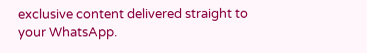exclusive content delivered straight to your WhatsApp.